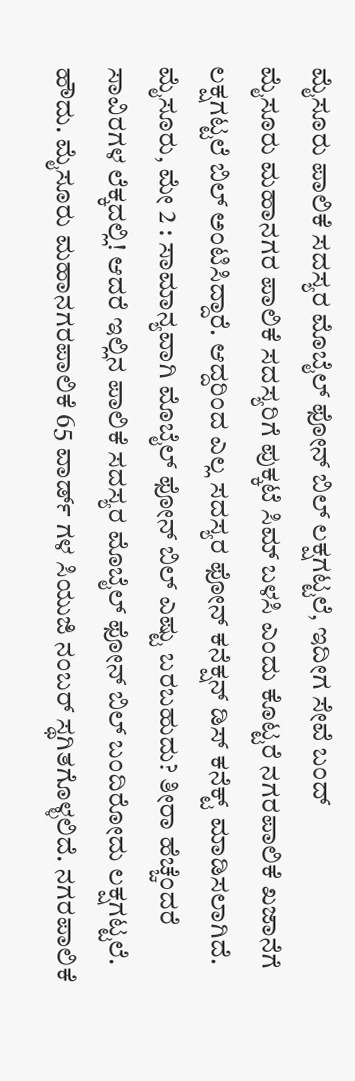ಮೈಸೂರು ಪಾಲಿಕೆ ಸದಸ್ಯರ ಮೊಬೈಲ್ ಫೋನ್ ಬಿಲ್ ಲಕ್ಷಗಟ್ಟಲೆ, ಇದೀಗ ಸೇವೆ ಬಂದ್
ಮೈಸೂರು ಮಹಾನಗರ ಪಾಲಿಕೆ ಸದಸ್ಯರಿಗೆ ಪುಕ್ಕಟೆ ಸಿಮ್ ಬಳಸಿ ಎಂದು ಕೊಟ್ಟರೆ ನಗರಪಾಲಿಕೆ ಖಜಾನೆಗೆ ಲಕ್ಷಗಟ್ಟಲೆ ಬಿಲ್ ಅಂಟಿಸಿದ್ದಾರೆ. ಆದ್ದರಿಂದ ಎಲ್ಲ ಸದಸ್ಯರ ಫೋನ್ ಕನೆಕ್ಷನ್ ಡಿಸ್ ಕನೆಕ್ಟ್ ಮಾಡಿಸಲಾಗಿದೆ.
ಮೈಸೂರು, ಮೇ 2 : ಸಾಮಾನ್ಯವಾಗಿ ಮೊಬೈಲ್ ಫೋನ್ ಬಿಲ್ ಎಷ್ಟು ಬರಬಹುದು? ತೀರಾ ಹೆಚ್ಚೆಂದರೆ ಸಾವಿರಗಳ ಲೆಕ್ಕದಲ್ಲಿ! ಆದರೆ ಇಲ್ಲಿನ ಪಾಲಿಕೆ ಸದಸ್ಯರ ಮೊಬೈಲ್ ಫೋನ್ ಬಿಲ್ ಬಂದಿರೋದು ಲಕ್ಷಗಟ್ಟಲೆ.
ಹೌದು. ಮೈಸೂರು ಮಹಾನಗರಪಾಲಿಕೆ 65 ವಾರ್ಡ್ ಗಳ ಸಿಯುಜಿ ನಂಬರ್ ಸ್ಥಗಿತಗೊಳ್ಳಲಿದೆ. ನಗರಪಾಲಿಕೆ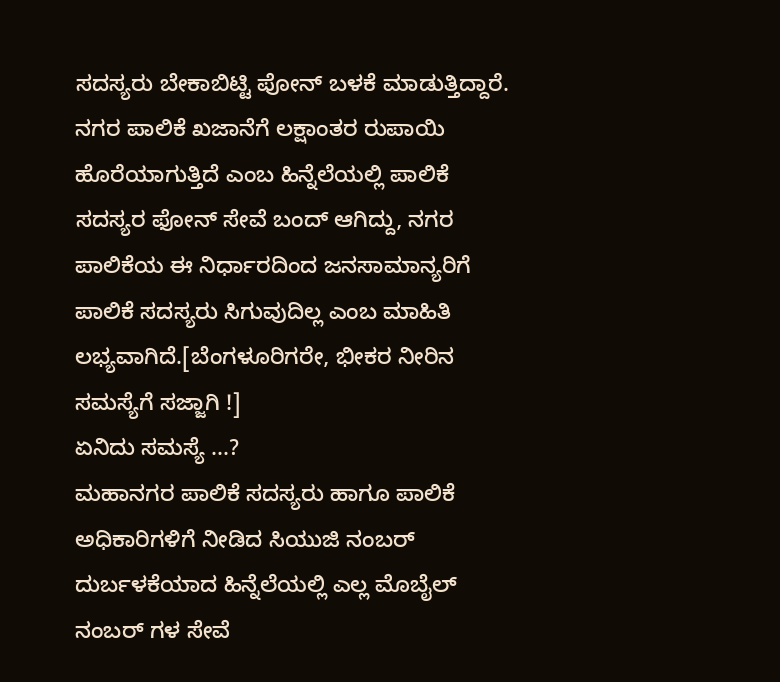ಸದಸ್ಯರು ಬೇಕಾಬಿಟ್ಟಿ ಪೋನ್ ಬಳಕೆ ಮಾಡುತ್ತಿದ್ದಾರೆ. ನಗರ ಪಾಲಿಕೆ ಖಜಾನೆಗೆ ಲಕ್ಷಾಂತರ ರುಪಾಯಿ ಹೊರೆಯಾಗುತ್ತಿದೆ ಎಂಬ ಹಿನ್ನೆಲೆಯಲ್ಲಿ ಪಾಲಿಕೆ ಸದಸ್ಯರ ಫೋನ್ ಸೇವೆ ಬಂದ್ ಆಗಿದ್ದು, ನಗರ ಪಾಲಿಕೆಯ ಈ ನಿರ್ಧಾರದಿಂದ ಜನಸಾಮಾನ್ಯರಿಗೆ ಪಾಲಿಕೆ ಸದಸ್ಯರು ಸಿಗುವುದಿಲ್ಲ ಎಂಬ ಮಾಹಿತಿ ಲಭ್ಯವಾಗಿದೆ.[ಬೆಂಗಳೂರಿಗರೇ, ಭೀಕರ ನೀರಿನ ಸಮಸ್ಯೆಗೆ ಸಜ್ಜಾಗಿ !]
ಏನಿದು ಸಮಸ್ಯೆ ...?
ಮಹಾನಗರ ಪಾಲಿಕೆ ಸದಸ್ಯರು ಹಾಗೂ ಪಾಲಿಕೆ ಅಧಿಕಾರಿಗಳಿಗೆ ನೀಡಿದ ಸಿಯುಜಿ ನಂಬರ್ ದುರ್ಬಳಕೆಯಾದ ಹಿನ್ನೆಲೆಯಲ್ಲಿ ಎಲ್ಲ ಮೊಬೈಲ್ ನಂಬರ್ ಗಳ ಸೇವೆ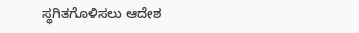ಸ್ಥಗಿತಗೊಳಿಸಲು ಆದೇಶ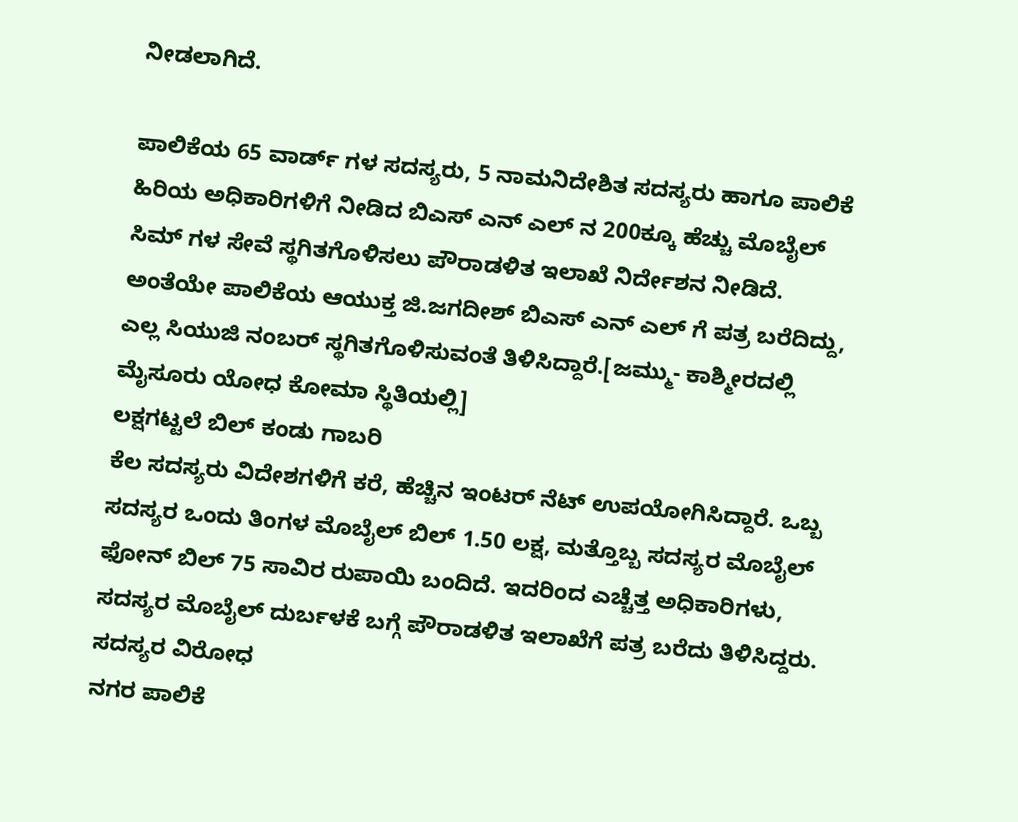ನೀಡಲಾಗಿದೆ.

ಪಾಲಿಕೆಯ 65 ವಾರ್ಡ್ ಗಳ ಸದಸ್ಯರು, 5 ನಾಮನಿದೇಶಿತ ಸದಸ್ಯರು ಹಾಗೂ ಪಾಲಿಕೆ ಹಿರಿಯ ಅಧಿಕಾರಿಗಳಿಗೆ ನೀಡಿದ ಬಿಎಸ್ ಎನ್ ಎಲ್ ನ 200ಕ್ಕೂ ಹೆಚ್ಚು ಮೊಬೈಲ್ ಸಿಮ್ ಗಳ ಸೇವೆ ಸ್ಥಗಿತಗೊಳಿಸಲು ಪೌರಾಡಳಿತ ಇಲಾಖೆ ನಿರ್ದೇಶನ ನೀಡಿದೆ. ಅಂತೆಯೇ ಪಾಲಿಕೆಯ ಆಯುಕ್ತ ಜಿ.ಜಗದೀಶ್ ಬಿಎಸ್ ಎನ್ ಎಲ್ ಗೆ ಪತ್ರ ಬರೆದಿದ್ದು, ಎಲ್ಲ ಸಿಯುಜಿ ನಂಬರ್ ಸ್ಥಗಿತಗೊಳಿಸುವಂತೆ ತಿಳಿಸಿದ್ದಾರೆ.[ಜಮ್ಮು- ಕಾಶ್ಮೀರದಲ್ಲಿ ಮೈಸೂರು ಯೋಧ ಕೋಮಾ ಸ್ಥಿತಿಯಲ್ಲಿ]
ಲಕ್ಷಗಟ್ಟಲೆ ಬಿಲ್ ಕಂಡು ಗಾಬರಿ
ಕೆಲ ಸದಸ್ಯರು ವಿದೇಶಗಳಿಗೆ ಕರೆ, ಹೆಚ್ಚಿನ ಇಂಟರ್ ನೆಟ್ ಉಪಯೋಗಿಸಿದ್ದಾರೆ. ಒಬ್ಬ ಸದಸ್ಯರ ಒಂದು ತಿಂಗಳ ಮೊಬೈಲ್ ಬಿಲ್ 1.50 ಲಕ್ಷ, ಮತ್ತೊಬ್ಬ ಸದಸ್ಯರ ಮೊಬೈಲ್ ಫೋನ್ ಬಿಲ್ 75 ಸಾವಿರ ರುಪಾಯಿ ಬಂದಿದೆ. ಇದರಿಂದ ಎಚ್ಚೆತ್ತ ಅಧಿಕಾರಿಗಳು, ಸದಸ್ಯರ ಮೊಬೈಲ್ ದುರ್ಬಳಕೆ ಬಗ್ಗೆ ಪೌರಾಡಳಿತ ಇಲಾಖೆಗೆ ಪತ್ರ ಬರೆದು ತಿಳಿಸಿದ್ದರು.
ಸದಸ್ಯರ ವಿರೋಧ
ನಗರ ಪಾಲಿಕೆ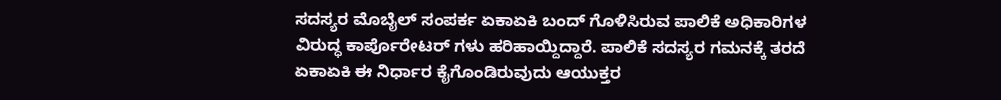ಸದಸ್ಯರ ಮೊಬೈಲ್ ಸಂಪರ್ಕ ಏಕಾಏಕಿ ಬಂದ್ ಗೊಳಿಸಿರುವ ಪಾಲಿಕೆ ಅಧಿಕಾರಿಗಳ ವಿರುದ್ಧ ಕಾರ್ಪೊರೇಟರ್ ಗಳು ಹರಿಹಾಯ್ದಿದ್ದಾರೆ. ಪಾಲಿಕೆ ಸದಸ್ಯರ ಗಮನಕ್ಕೆ ತರದೆ ಏಕಾಏಕಿ ಈ ನಿರ್ಧಾರ ಕೈಗೊಂಡಿರುವುದು ಆಯುಕ್ತರ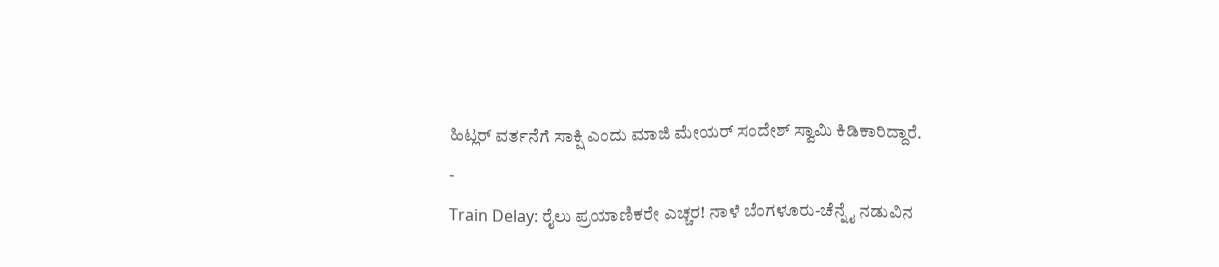ಹಿಟ್ಲರ್ ವರ್ತನೆಗೆ ಸಾಕ್ಷಿ ಎಂದು ಮಾಜಿ ಮೇಯರ್ ಸಂದೇಶ್ ಸ್ವಾಮಿ ಕಿಡಿಕಾರಿದ್ದಾರೆ.
-
Train Delay: ರೈಲು ಪ್ರಯಾಣಿಕರೇ ಎಚ್ಚರ! ನಾಳೆ ಬೆಂಗಳೂರು-ಚೆನ್ನೈ ನಡುವಿನ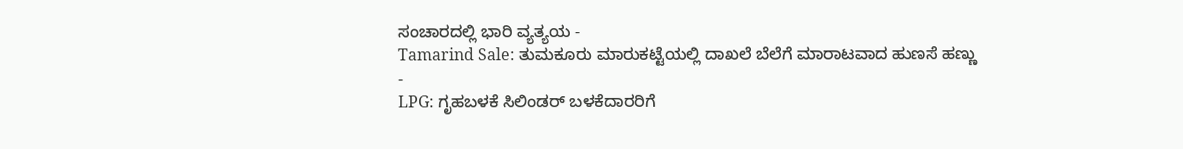ಸಂಚಾರದಲ್ಲಿ ಭಾರಿ ವ್ಯತ್ಯಯ -
Tamarind Sale: ತುಮಕೂರು ಮಾರುಕಟ್ಟೆಯಲ್ಲಿ ದಾಖಲೆ ಬೆಲೆಗೆ ಮಾರಾಟವಾದ ಹುಣಸೆ ಹಣ್ಣು -
LPG: ಗೃಹಬಳಕೆ ಸಿಲಿಂಡರ್ ಬಳಕೆದಾರರಿಗೆ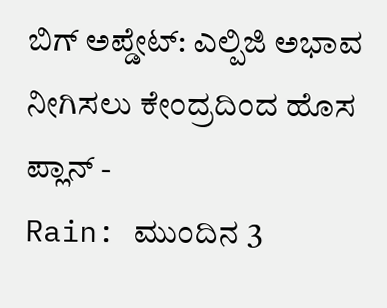ಬಿಗ್ ಅಪ್ಡೇಟ್: ಎಲ್ಪಿಜಿ ಅಭಾವ ನೀಗಿಸಲು ಕೇಂದ್ರದಿಂದ ಹೊಸ ಪ್ಲಾನ್ -
Rain: ಮುಂದಿನ 3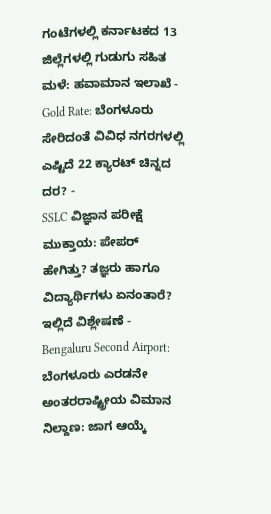ಗಂಟೆಗಳಲ್ಲಿ ಕರ್ನಾಟಕದ 13 ಜಿಲ್ಲೆಗಳಲ್ಲಿ ಗುಡುಗು ಸಹಿತ ಮಳೆ: ಹವಾಮಾನ ಇಲಾಖೆ -
Gold Rate: ಬೆಂಗಳೂರು ಸೇರಿದಂತೆ ವಿವಿಧ ನಗರಗಳಲ್ಲಿ ಎಷ್ಟಿದೆ 22 ಕ್ಯಾರಟ್ ಚಿನ್ನದ ದರ? -
SSLC ವಿಜ್ಞಾನ ಪರೀಕ್ಷೆ ಮುಕ್ತಾಯ: ಪೇಪರ್ ಹೇಗಿತ್ತು? ತಜ್ಞರು ಹಾಗೂ ವಿದ್ಯಾರ್ಥಿಗಳು ಏನಂತಾರೆ? ಇಲ್ಲಿದೆ ವಿಶ್ಲೇಷಣೆ -
Bengaluru Second Airport: ಬೆಂಗಳೂರು ಎರಡನೇ ಅಂತರರಾಷ್ಟ್ರೀಯ ವಿಮಾನ ನಿಲ್ದಾಣ: ಜಾಗ ಆಯ್ಕೆ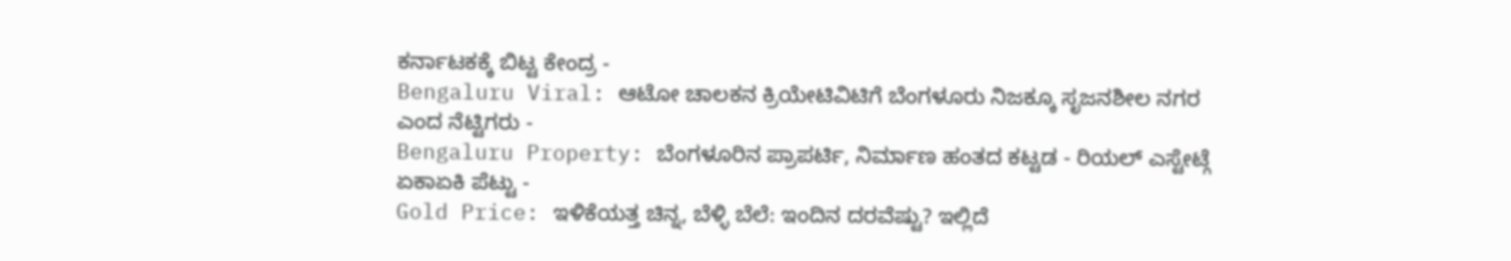ಕರ್ನಾಟಕಕ್ಕೆ ಬಿಟ್ಟ ಕೇಂದ್ರ -
Bengaluru Viral: ಆಟೋ ಚಾಲಕನ ಕ್ರಿಯೇಟಿವಿಟಿಗೆ ಬೆಂಗಳೂರು ನಿಜಕ್ಕೂ ಸೃಜನಶೀಲ ನಗರ ಎಂದ ನೆಟ್ಟಿಗರು -
Bengaluru Property: ಬೆಂಗಳೂರಿನ ಪ್ರಾಪರ್ಟಿ, ನಿರ್ಮಾಣ ಹಂತದ ಕಟ್ಟಡ - ರಿಯಲ್ ಎಸ್ಟೇಟ್ಗೆ ಏಕಾಏಕಿ ಪೆಟ್ಟು -
Gold Price: ಇಳಿಕೆಯತ್ತ ಚಿನ್ನ, ಬೆಳ್ಳಿ ಬೆಲೆ: ಇಂದಿನ ದರವೆಷ್ಟು? ಇಲ್ಲಿದೆ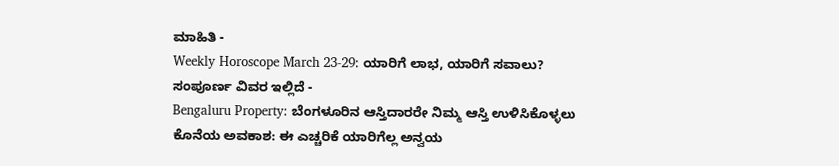ಮಾಹಿತಿ -
Weekly Horoscope March 23-29: ಯಾರಿಗೆ ಲಾಭ, ಯಾರಿಗೆ ಸವಾಲು? ಸಂಪೂರ್ಣ ವಿವರ ಇಲ್ಲಿದೆ -
Bengaluru Property: ಬೆಂಗಳೂರಿನ ಆಸ್ತಿದಾರರೇ ನಿಮ್ಮ ಆಸ್ತಿ ಉಳಿಸಿಕೊಳ್ಳಲು ಕೊನೆಯ ಅವಕಾಶ: ಈ ಎಚ್ಚರಿಕೆ ಯಾರಿಗೆಲ್ಲ ಅನ್ವಯ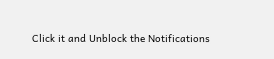Click it and Unblock the Notifications